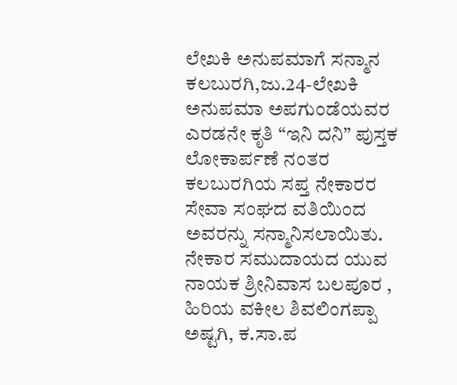ಲೇಖಕಿ ಅನುಪಮಾಗೆ ಸನ್ಮಾನ
ಕಲಬುರಗಿ,ಜು.24-ಲೇಖಕಿ ಅನುಪಮಾ ಅಪಗುಂಡೆಯವರ ಎರಡನೇ ಕೃತಿ “ಇನಿ ದನಿ” ಪುಸ್ತಕ ಲೋಕಾರ್ಪಣೆ ನಂತರ ಕಲಬುರಗಿಯ ಸಪ್ತ ನೇಕಾರರ ಸೇವಾ ಸಂಘದ ವತಿಯಿಂದ ಅವರನ್ನು ಸನ್ಮಾನಿಸಲಾಯಿತು.
ನೇಕಾರ ಸಮುದಾಯದ ಯುವ ನಾಯಕ ಶ್ರೀನಿವಾಸ ಬಲಪೂರ , ಹಿರಿಯ ವಕೀಲ ಶಿವಲಿಂಗಪ್ಪಾ ಅಷ್ಟಗಿ, ಕ.ಸಾ.ಪ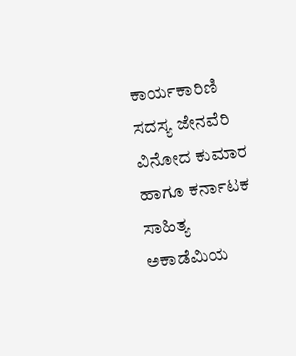ಕಾರ್ಯಕಾರಿಣಿ ಸದಸ್ಯ ಜೇನವೆರಿ ವಿನೋದ ಕುಮಾರ ಹಾಗೂ ಕರ್ನಾಟಕ ಸಾಹಿತ್ಯ ಅಕಾಡೆಮಿಯ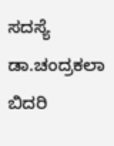ಸದಸ್ಯೆ ಡಾ.ಚಂದ್ರಕಲಾ ಬಿದರಿ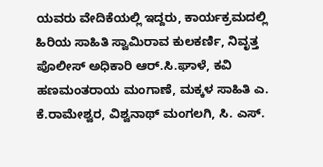ಯವರು ವೇದಿಕೆಯಲ್ಲಿ ಇದ್ದರು, ಕಾರ್ಯಕ್ರಮದಲ್ಲಿ ಹಿರಿಯ ಸಾಹಿತಿ ಸ್ವಾಮಿರಾವ ಕುಲಕರ್ಣಿ, ನಿವೃತ್ತ ಪೊಲೀಸ್ ಅಧಿಕಾರಿ ಆರ್.ಸಿ.ಘಾಳೆ, ಕವಿ ಹಣಮಂತರಾಯ ಮಂಗಾಣೆ, ಮಕ್ಕಳ ಸಾಹಿತಿ ಎ. ಕೆ.ರಾಮೇಶ್ವರ, ವಿಶ್ವನಾಥ್ ಮಂಗಲಗಿ, ಸಿ. ಎಸ್.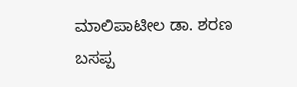ಮಾಲಿಪಾಟೀಲ ಡಾ. ಶರಣ ಬಸಪ್ಪ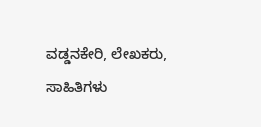ವಡ್ಡನಕೇರಿ, ಲೇಖಕರು, ಸಾಹಿತಿಗಳು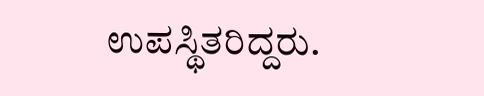ಉಪಸ್ಥಿತರಿದ್ದರು.